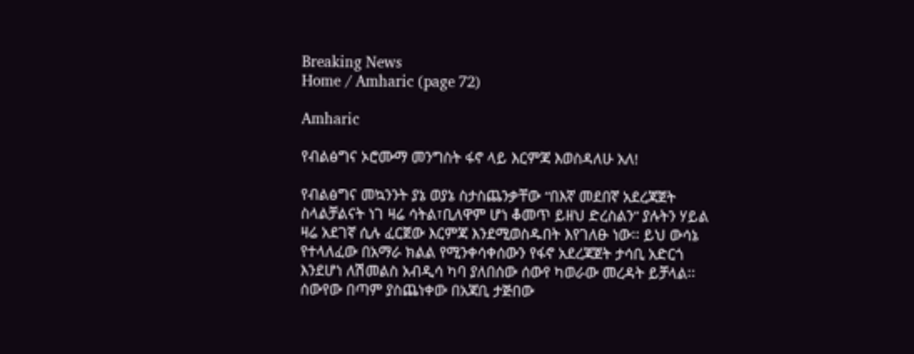Breaking News
Home / Amharic (page 72)

Amharic

የብልፅግና ኦሮሙማ መንግስት ፋኖ ላይ እርምጃ እወስዳለሁ አለ!

የብልፅግና መኳንንት ያኔ ወያኔ ስታስጨንቃቸው “በእኛ መደበኛ አደረጃጀት ስላልቻልናት ነገ ዛሬ ሳትል፣ቢለዋም ሆነ ቆመጥ ይዘህ ድረስልን” ያሉትን ሃይል ዛሬ አደገኛ ሲሉ ፈርጀው እርምጃ እንደሚወስዱበት እየገለፁ ነው፡፡ ይህ ውሳኔ የተላለፈው በአማራ ክልል የሚንቀሳቀሰውን የፋኖ አደረጃጀት ታሳቢ አድርጎ እንደሆነ ለሽመልስ አብዲሳ ካባ ያለበሰው ሰውየ ካወራው መረዳት ይቻላል፡፡ ሰውየው በጣም ያስጨነቀው በአጃቢ ታጅበው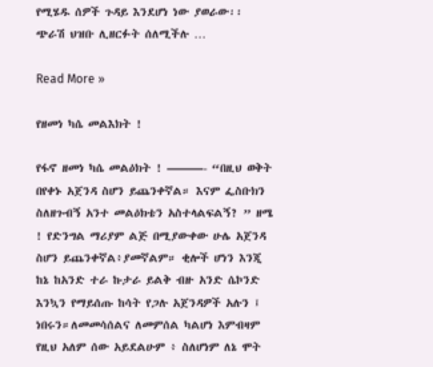የሚሄዱ ሰዎች ጉዳይ እንደሆነ ነው ያወራው፡፡ ጭራሽ ህዝቡ ሊዘርፉት ሰለሚችሉ …

Read More »

የዘመነ ካሴ መልእክት !

የፋኖ ዘመነ ካሴ መልዕክት ! ———- “በዚህ ወቅት በየቀኑ አጀንዳ ስሆን ይጨንቀኛል። እናም ፌስቡክን ስለዘጉብኝ አንተ መልዕክቴን አስተላልፍልኝ? ” ዘሜ ! የድንግል ማሪያም ልጅ በሚያውቀው ሁሌ አጀንዳ ስሆን ይጨንቀኛል፥ያመኛልም። ቂሎች ሆነን እንጂ ከኔ ከአንድ ተራ ኩታራ ይልቅ ብዙ አንድ ሴኮንድ እንኳን የማይሰጡ ከሳት የጋሉ አጀንዳዎች አሉን ፤ ነበሩን።ለመመሳሰልና ለመምሰል ካልሆነ እምብዛም የዚህ አለም ሰው አይደልሁም ፥ ስለሆነም ለኔ ሞት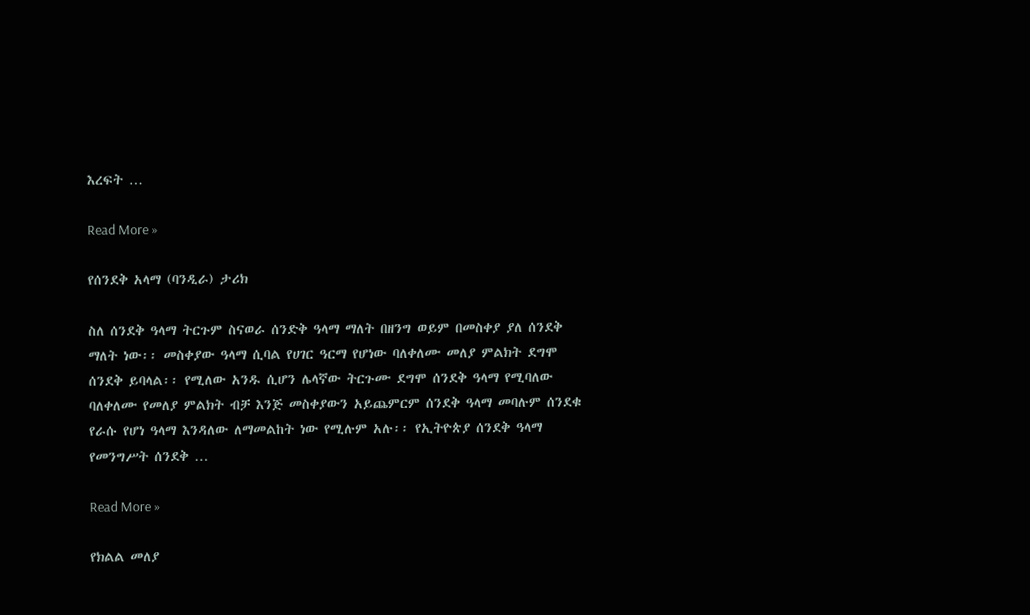እረፍት …

Read More »

የሰንደቅ አላማ (ባንዲራ) ታሪክ

ስለ ሰንደቅ ዓላማ ትርጉም ስናወራ ሰንድቅ ዓላማ ማለት በዘንግ ወይም በመስቀያ ያለ ሰንደቅ ማለት ነው፡፡ መስቀያው ዓላማ ሲባል የሀገር ዓርማ የሆነው ባለቀለሙ መለያ ምልክት ደግሞ ሰንደቅ ይባላል፡፡ የሚለው አንዱ ሲሆን ሌላኛው ትርጉሙ ደግሞ ሰንደቅ ዓላማ የሚባለው ባለቀለሙ የመለያ ምልክት ብቻ እንጅ መስቀያውን አይጨምርም ሰንደቅ ዓላማ መባሉም ሰንደቁ የራሱ የሆነ ዓላማ እንዳለው ለማመልከት ነው የሚሉም አሉ፡፡ የኢትዮጵያ ሰንደቅ ዓላማ የመንግሥት ሰንደቅ …

Read More »

የክልል መለያ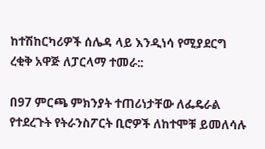ከተሽከርካሪዎች ሰሌዳ ላይ እንዲነሳ የሚያደርግ ረቂቅ አዋጅ ለፓርላማ ተመራ::

በ97 ምርጫ ምክንያት ተጠሪነታቸው ለፌዴራል የተደረጉት የትራንስፖርት ቢሮዎች ለከተሞቹ ይመለሳሉ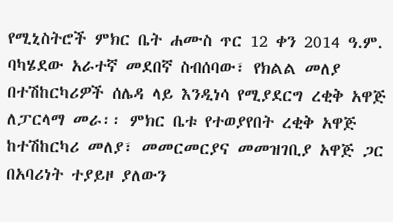የሚኒስትሮች ምክር ቤት ሐሙስ ጥር 12 ቀን 2014 ዓ.ም. ባካሄደው አራተኛ መደበኛ ስብሰባው፣ የክልል መለያ በተሽከርካሪዎች ሰሌዳ ላይ እንዲነሳ የሚያደርግ ረቂቅ አዋጅ ለፓርላማ መራ፡፡ ምክር ቤቱ የተወያየበት ረቂቅ አዋጅ ከተሽከርካሪ መለያ፣ መመርመርያና መመዝገቢያ አዋጅ ጋር በአባሪነት ተያይዞ ያለውን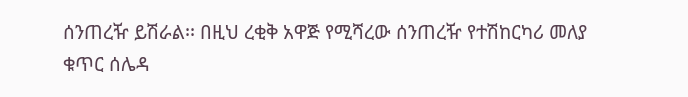ሰንጠረዥ ይሽራል፡፡ በዚህ ረቂቅ አዋጅ የሚሻረው ሰንጠረዥ የተሽከርካሪ መለያ ቁጥር ሰሌዳ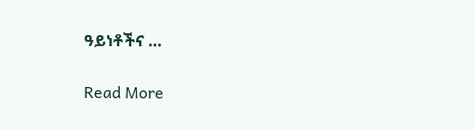ዓይነቶችና …

Read More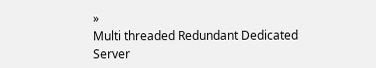»
Multi threaded Redundant Dedicated Server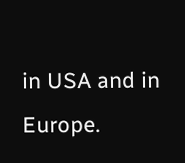in USA and in Europe.